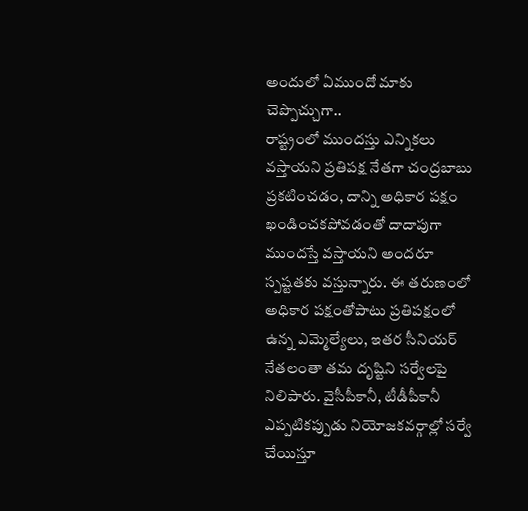అందులో ఏముందో మాకు చెప్పొచ్చుగా..
రాష్ట్రంలో ముందస్తు ఎన్నికలు వస్తాయని ప్రతిపక్ష నేతగా చంద్రబాబు ప్రకటించడం, దాన్ని అధికార పక్షం ఖండించకపోవడంతో దాదాపుగా ముందస్తే వస్తాయని అందరూ స్పష్టతకు వస్తున్నారు. ఈ తరుణంలో అధికార పక్షంతోపాటు ప్రతిపక్షంలో ఉన్న ఎమ్మెల్యేలు, ఇతర సీనియర్ నేతలంతా తమ దృష్టిని సర్వేలపై నిలిపారు. వైసీపీకానీ, టీడీపీకానీ ఎప్పటికప్పుడు నియోజకవర్గాల్లో సర్వే చేయిస్తూ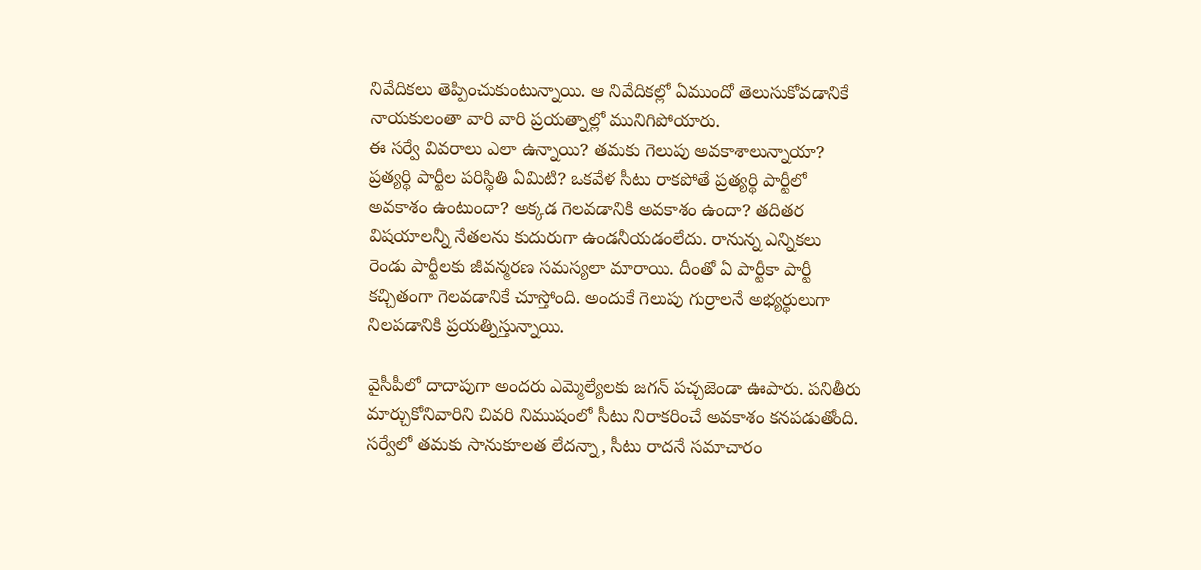నివేదికలు తెప్పించుకుంటున్నాయి. ఆ నివేదికల్లో ఏముందో తెలుసుకోవడానికే నాయకులంతా వారి వారి ప్రయత్నాల్లో మునిగిపోయారు.
ఈ సర్వే వివరాలు ఎలా ఉన్నాయి? తమకు గెలుపు అవకాశాలున్నాయా? ప్రత్యర్థి పార్టీల పరిస్థితి ఏమిటి? ఒకవేళ సీటు రాకపోతే ప్రత్యర్థి పార్టీలో అవకాశం ఉంటుందా? అక్కడ గెలవడానికి అవకాశం ఉందా? తదితర విషయాలన్నీ నేతలను కుదురుగా ఉండనీయడంలేదు. రానున్న ఎన్నికలు రెండు పార్టీలకు జీవన్మరణ సమస్యలా మారాయి. దీంతో ఏ పార్టీకా పార్టీ కచ్చితంగా గెలవడానికే చూస్తోంది. అందుకే గెలుపు గుర్రాలనే అభ్యర్థులుగా నిలపడానికి ప్రయత్నిస్తున్నాయి.

వైసీపీలో దాదాపుగా అందరు ఎమ్మెల్యేలకు జగన్ పచ్చజెండా ఊపారు. పనితీరు మార్చుకోనివారిని చివరి నిముషంలో సీటు నిరాకరించే అవకాశం కనపడుతోంది. సర్వేలో తమకు సానుకూలత లేదన్నా, సీటు రాదనే సమాచారం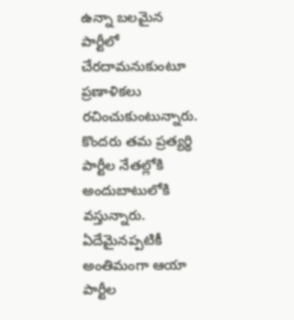ఉన్నా బలమైన పార్టీలో చేరదామనుకుంటూ ప్రణాళికలు రచించుకుంటున్నారు. కొందరు తమ ప్రత్యర్థి పార్టీల నేతల్లోకి అందుబాటులోకి వస్తున్నారు.
ఏదేమైనప్పటికీ అంతిమంగా ఆయా పార్టీల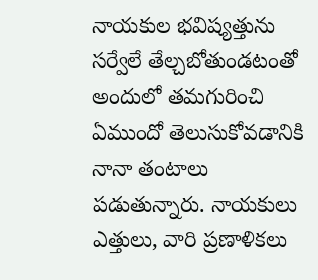నాయకుల భవిష్యత్తును సర్వేలే తేల్చబోతుండటంతో అందులో తమగురించి ఏముందో తెలుసుకోవడానికి నానా తంటాలు పడుతున్నారు. నాయకులు ఎత్తులు, వారి ప్రణాళికలు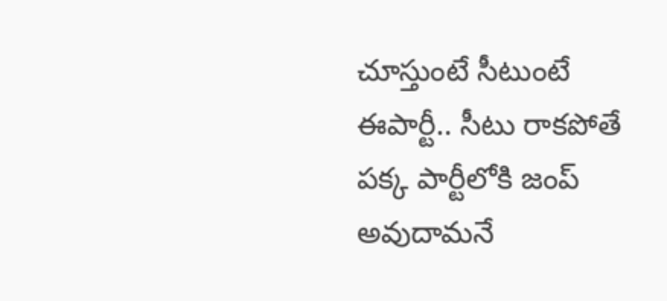చూస్తుంటే సీటుంటే ఈపార్టీ.. సీటు రాకపోతే పక్క పార్టీలోకి జంప్ అవుదామనే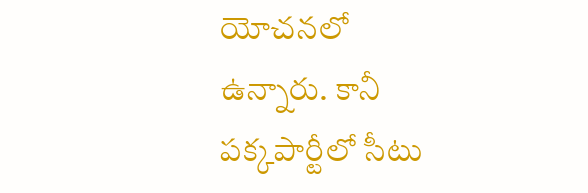యోచనలో ఉన్నారు. కానీ పక్కపార్టీలో సీటు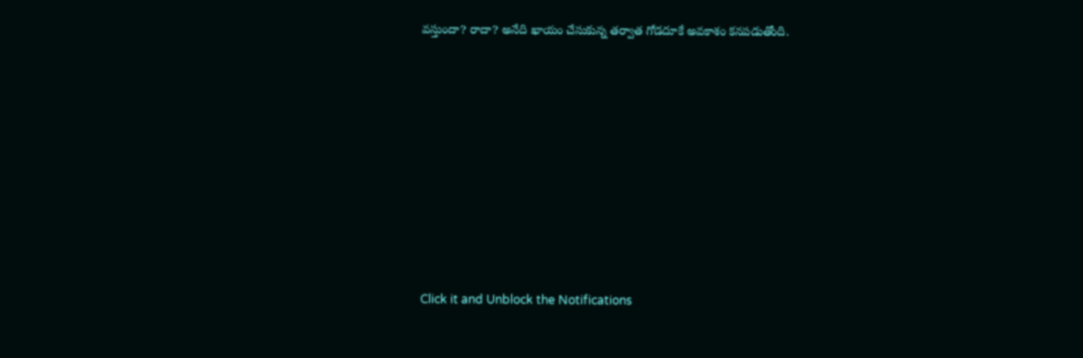వస్తుందా? రాదా? అనేది ఖాయం చేసుకున్న తర్వాత గోడదూకే అవకాశం కనపడుతోంది.












Click it and Unblock the Notifications